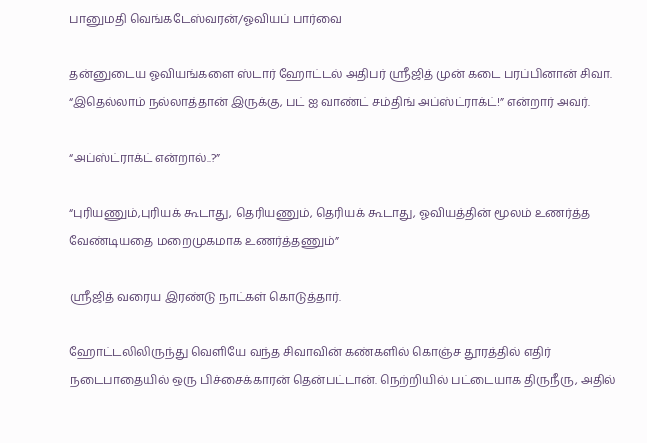பானுமதி வெங்கடேஸ்வரன்/ஓவியப் பார்வை

தன்னுடைய ஓவியங்களை ஸ்டார் ஹோட்டல் அதிபர் ஸ்ரீஜித் முன் கடை பரப்பினான் சிவா. “இதெல்லாம் நல்லாத்தான் இருக்கு, பட் ஐ வாண்ட் சம்திங் அப்ஸ்ட்ராக்ட்!” என்றார் அவர்.

“அப்ஸ்ட்ராக்ட் என்றால்..?”

“புரியணும்,புரியக் கூடாது, தெரியணும், தெரியக் கூடாது, ஓவியத்தின் மூலம் உணர்த்த வேண்டியதை மறைமுகமாக உணர்த்தணும்”

ஸ்ரீஜித் வரைய இரண்டு நாட்கள் கொடுத்தார்.

ஹோட்டலிலிருந்து வெளியே வந்த சிவாவின் கண்களில் கொஞ்ச தூரத்தில் எதிர் நடைபாதையில் ஒரு பிச்சைக்காரன் தென்பட்டான். நெற்றியில் பட்டையாக திருநீரு, அதில்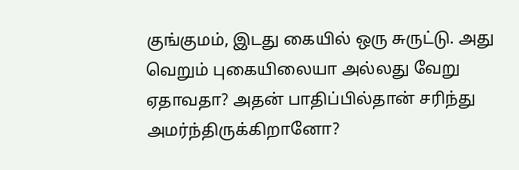குங்குமம், இடது கையில் ஒரு சுருட்டு. அது வெறும் புகையிலையா அல்லது வேறு ஏதாவதா? அதன் பாதிப்பில்தான் சரிந்து அமர்ந்திருக்கிறானோ?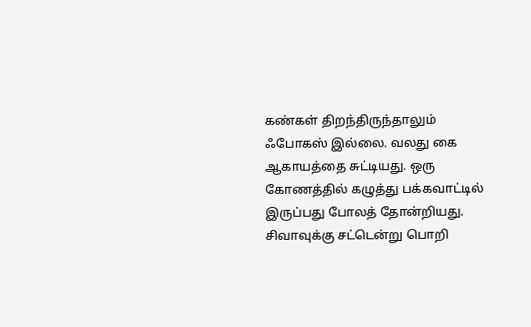கண்கள் திறந்திருந்தாலும் ஃபோகஸ் இல்லை. வலது கை ஆகாயத்தை சுட்டியது. ஒரு கோணத்தில் கழுத்து பக்கவாட்டில் இருப்பது போலத் தோன்றியது. சிவாவுக்கு சட்டென்று பொறி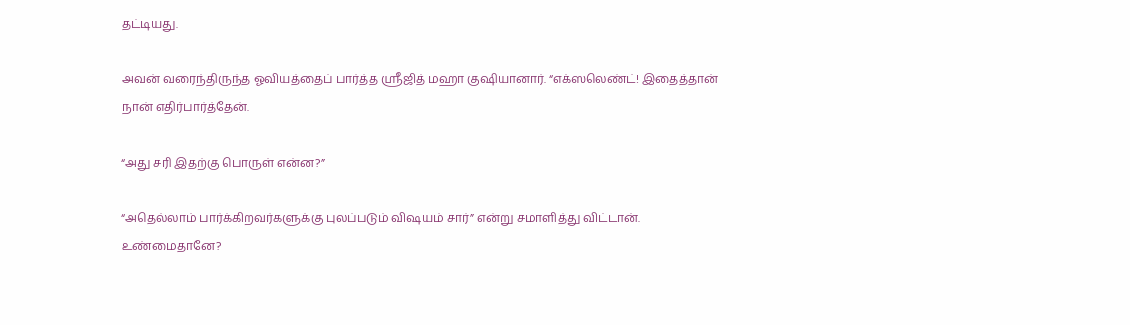தட்டியது.

அவன் வரைந்திருந்த ஓவியத்தைப் பார்த்த ஸ்ரீஜித் மஹா குஷியானார். “எக்ஸலெண்ட்! இதைத்தான் நான் எதிர்பார்த்தேன்.

“அது சரி இதற்கு பொருள் என்ன?”

“அதெல்லாம் பார்க்கிறவர்களுக்கு புலப்படும் விஷயம் சார்” என்று சமாளித்து விட்டான். உண்மைதானே?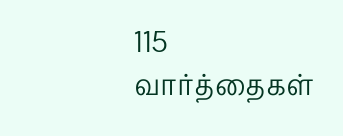115 வார்த்தைகள்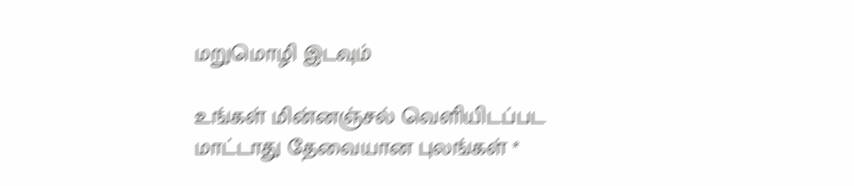மறுமொழி இடவும்

உங்கள் மின்னஞ்சல் வெளியிடப்பட மாட்டாது தேவையான புலங்கள் *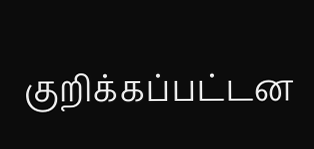குறிக்கப்பட்டன